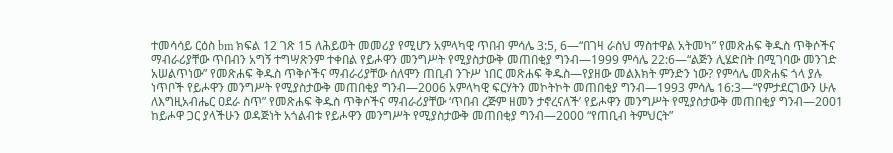ተመሳሳይ ርዕስ bm ክፍል 12 ገጽ 15 ለሕይወት መመሪያ የሚሆን አምላካዊ ጥበብ ምሳሌ 3:5, 6—“በገዛ ራስህ ማስተዋል አትመካ” የመጽሐፍ ቅዱስ ጥቅሶችና ማብራሪያቸው ጥበብን አግኝ ተግሣጽንም ተቀበል የይሖዋን መንግሥት የሚያስታውቅ መጠበቂያ ግንብ—1999 ምሳሌ 22:6—“ልጅን ሊሄድበት በሚገባው መንገድ አሠልጥነው” የመጽሐፍ ቅዱስ ጥቅሶችና ማብራሪያቸው ሰለሞን ጠቢብ ንጉሥ ነበር መጽሐፍ ቅዱስ—የያዘው መልእክት ምንድን ነው? የምሳሌ መጽሐፍ ጎላ ያሉ ነጥቦች የይሖዋን መንግሥት የሚያስታውቅ መጠበቂያ ግንብ—2006 አምላካዊ ፍርሃትን መኮትኮት መጠበቂያ ግንብ—1993 ምሳሌ 16:3—“የምታደርገውን ሁሉ ለእግዚአብሔር ዐደራ ስጥ” የመጽሐፍ ቅዱስ ጥቅሶችና ማብራሪያቸው ‘ጥበብ ረጅም ዘመን ታኖረናለች’ የይሖዋን መንግሥት የሚያስታውቅ መጠበቂያ ግንብ—2001 ከይሖዋ ጋር ያላችሁን ወዳጅነት አጎልብቱ የይሖዋን መንግሥት የሚያስታውቅ መጠበቂያ ግንብ—2000 “የጠቢብ ትምህርት”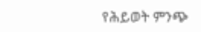የሕይወት ምንጭ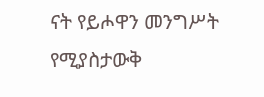ናት የይሖዋን መንግሥት የሚያስታውቅ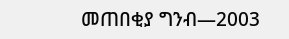መጠበቂያ ግንብ—2003